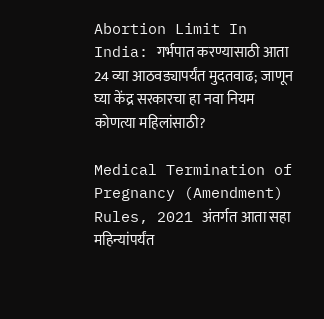Abortion Limit In India: गर्भपात करण्यासाठी आता 24 व्या आठवड्यापर्यंत मुदतवाढ; जाणून घ्या केंद्र सरकारचा हा नवा नियम कोणत्या महिलांसाठी?

Medical Termination of Pregnancy (Amendment) Rules, 2021 अंतर्गत आता सहा महिन्यांपर्यंत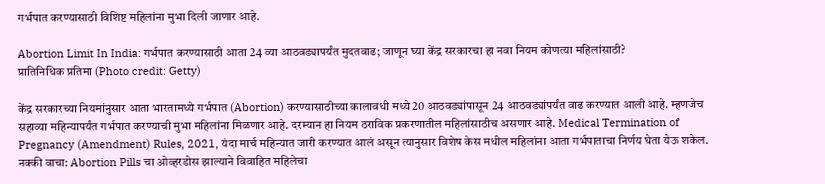गर्भपात करण्यासाठी विशिष्ट महिलांना मुभा दिली जाणार आहे.

Abortion Limit In India: गर्भपात करण्यासाठी आता 24 व्या आठवड्यापर्यंत मुदतवाढ; जाणून घ्या केंद्र सरकारचा हा नवा नियम कोणत्या महिलांसाठी?
प्रातिनिधिक प्रतिमा (Photo credit: Getty)

केंद्र सरकारच्या नियमांनुसार आता भारतामध्ये गर्भपात (Abortion) करण्यासाठीच्या कालावधी मध्ये 20 आठवड्यांपासून 24 आठवड्यांपर्यंत वाढ करण्यात आली आहे. म्हणजेच सहाव्या महिन्यापर्यंत गर्भपात करण्याची मुभा महिलांना मिळणार आहे. दरम्यान हा नियम ठराविक प्रकरणातील महिलांसाठीच असणार आहे. Medical Termination of Pregnancy (Amendment) Rules, 2021, यंदा मार्च महिन्यात जारी करण्यात आलं असून त्यानुसार विशेष केस मधील महिलांना आता गर्भपाताचा निर्णय घेता येऊ शकेल.  नक्की वाचा: Abortion Pills चा ओव्हरडोस झाल्याने विवाहित महिलेचा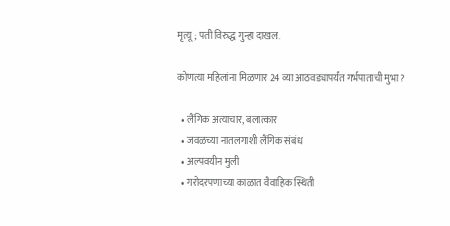मृत्यू; पती विरुद्ध गुन्हा दाखल.

कोणत्या महिलांना मिळणार 24 व्या आठवड्यापर्यंत गर्भपाताची मुभा?

  • लैंगिक अत्याचार, बलात्कार
  • जवळच्या नातलगाशी लैंगिक संबंध
  • अल्पवयीन मुली
  • गरोदरपणाच्या काळात वैवाहिक स्थिती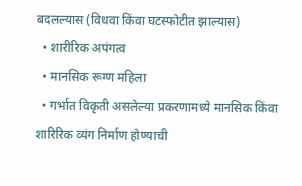बदलल्यास (विधवा किंवा घटस्फोटीत झाल्यास)
  • शारीरिक अपंगत्व
  • मानसिक रूग्ण महिला
  • गर्भात विकृती असलेल्या प्रकरणामध्ये मानसिक किंवा शारिरिक व्यंग निर्माण होण्याची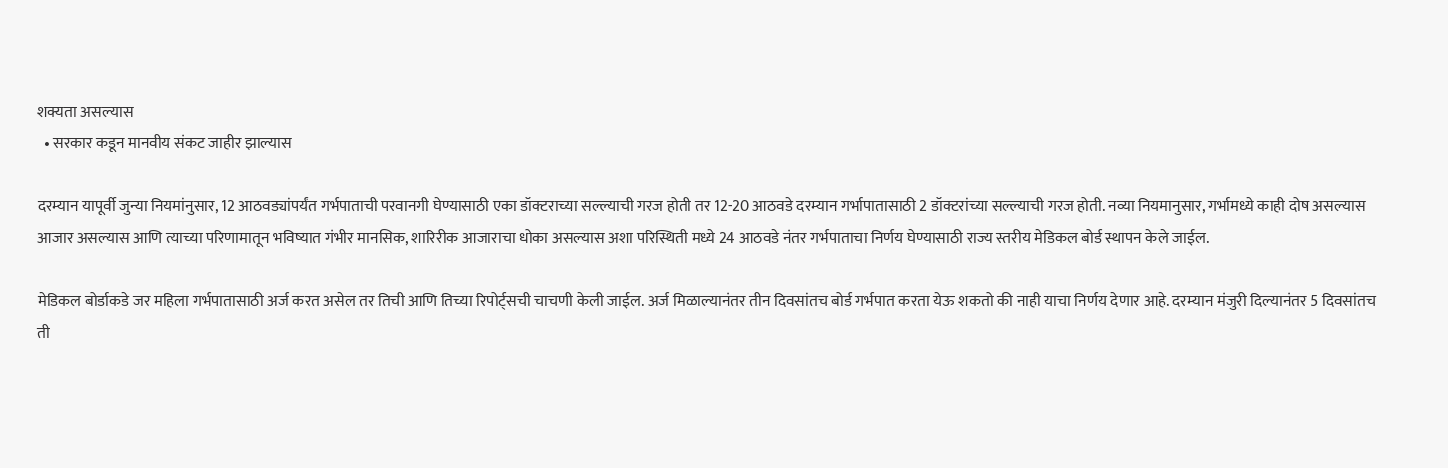शक्यता असल्यास
  • सरकार कडून मानवीय संकट जाहीर झाल्यास

दरम्यान यापूर्वी जुन्या नियमांनुसार, 12 आठवड्यांपर्यंत गर्भपाताची परवानगी घेण्यासाठी एका डॉक्टराच्या सल्ल्याची गरज होती तर 12-20 आठवडे दरम्यान गर्भापातासाठी 2 डॉक्टरांच्या सल्ल्याची गरज होती. नव्या नियमानुसार, गर्भामध्ये काही दोष असल्यास आजार असल्यास आणि त्याच्या परिणामातून भविष्यात गंभीर मानसिक, शारिरीक आजाराचा धोका असल्यास अशा परिस्थिती मध्ये 24 आठवडे नंतर गर्भपाताचा निर्णय घेण्यासाठी राज्य स्तरीय मेडिकल बोर्ड स्थापन केले जाईल.

मेडिकल बोर्डाकडे जर महिला गर्भपातासाठी अर्ज करत असेल तर तिची आणि तिच्या रिपोर्ट्सची चाचणी केली जाईल. अर्ज मिळाल्यानंतर तीन दिवसांतच बोर्ड गर्भपात करता येऊ शकतो की नाही याचा निर्णय देणार आहे. दरम्यान मंजुरी दिल्यानंतर 5 दिवसांतच ती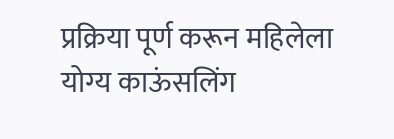प्रक्रिया पूर्ण करून महिलेला योग्य काऊंसलिंग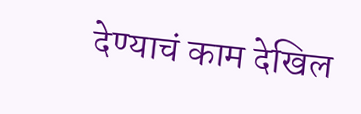देण्याचं काम देखिल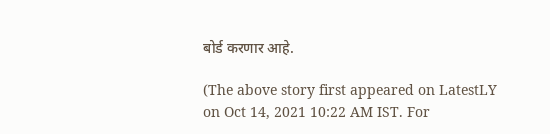बोर्ड करणार आहे.

(The above story first appeared on LatestLY on Oct 14, 2021 10:22 AM IST. For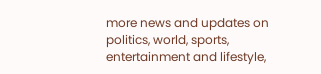more news and updates on politics, world, sports, entertainment and lifestyle,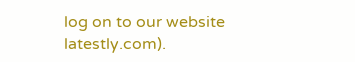log on to our website latestly.com).